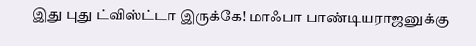இது புது ட்விஸ்ட்டா இருக்கே! மாஃபா பாண்டியராஜனுக்கு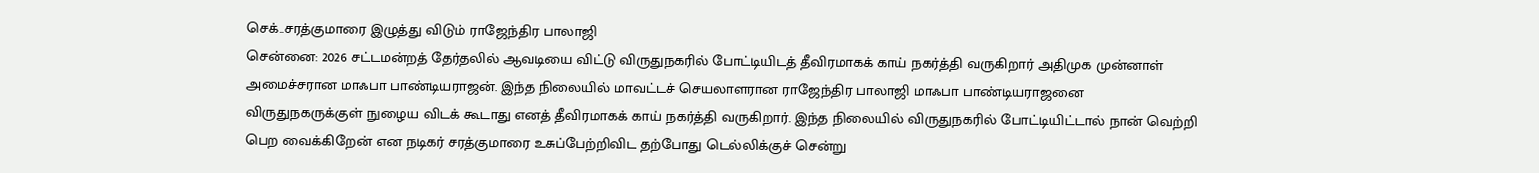செக்..சரத்குமாரை இழுத்து விடும் ராஜேந்திர பாலாஜி
சென்னை: 2026 சட்டமன்றத் தேர்தலில் ஆவடியை விட்டு விருதுநகரில் போட்டியிடத் தீவிரமாகக் காய் நகர்த்தி வருகிறார் அதிமுக முன்னாள் அமைச்சரான மாஃபா பாண்டியராஜன். இந்த நிலையில் மாவட்டச் செயலாளரான ராஜேந்திர பாலாஜி மாஃபா பாண்டியராஜனை விருதுநகருக்குள் நுழைய விடக் கூடாது எனத் தீவிரமாகக் காய் நகர்த்தி வருகிறார். இந்த நிலையில் விருதுநகரில் போட்டியிட்டால் நான் வெற்றி பெற வைக்கிறேன் என நடிகர் சரத்குமாரை உசுப்பேற்றிவிட தற்போது டெல்லிக்குச் சென்று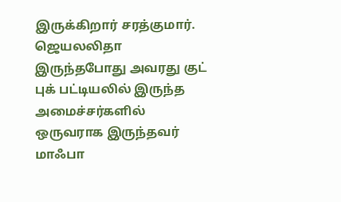இருக்கிறார் சரத்குமார்.
ஜெயலலிதா இருந்தபோது அவரது குட் புக் பட்டியலில் இருந்த அமைச்சர்களில் ஒருவராக இருந்தவர் மாஃபா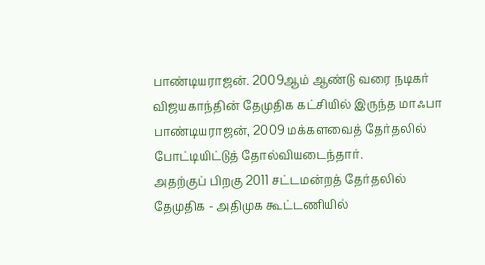பாண்டியராஜன். 2009ஆம் ஆண்டு வரை நடிகர் விஜயகாந்தின் தேமுதிக கட்சியில் இருந்த மாஃபா பாண்டியராஜன், 2009 மக்களவைத் தேர்தலில் போட்டியிட்டுத் தோல்வியடைந்தார்.
அதற்குப் பிறகு 2011 சட்டமன்றத் தேர்தலில் தேமுதிக - அதிமுக கூட்டணியில்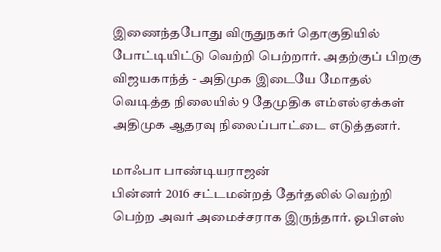இணைந்தபோது விருதுநகர் தொகுதியில் போட்டியிட்டு வெற்றி பெற்றார். அதற்குப் பிறகு விஜயகாந்த் - அதிமுக இடையே மோதல் வெடித்த நிலையில் 9 தேமுதிக எம்எல்ஏக்கள் அதிமுக ஆதரவு நிலைப்பாட்டை எடுத்தனர்.

மாஃபா பாண்டியராஜன்
பின்னர் 2016 சட்டமன்றத் தேர்தலில் வெற்றி பெற்ற அவர் அமைச்சராக இருந்தார். ஓபிஎஸ்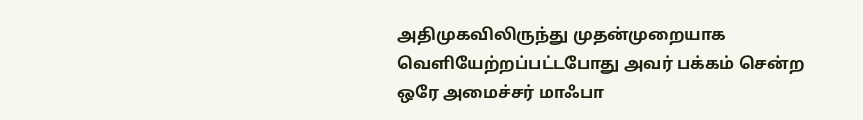அதிமுகவிலிருந்து முதன்முறையாக வெளியேற்றப்பட்டபோது அவர் பக்கம் சென்ற ஒரே அமைச்சர் மாஃபா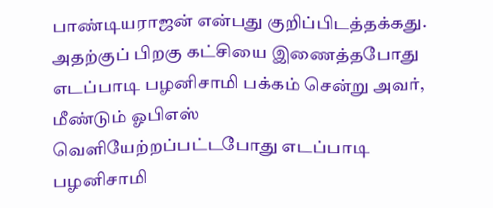பாண்டியராஜன் என்பது குறிப்பிடத்தக்கது. அதற்குப் பிறகு கட்சியை இணைத்தபோது எடப்பாடி பழனிசாமி பக்கம் சென்று அவர், மீண்டும் ஓபிஎஸ் வெளியேற்றப்பட்டபோது எடப்பாடி பழனிசாமி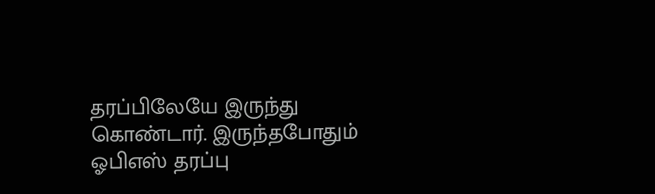தரப்பிலேயே இருந்து கொண்டார். இருந்தபோதும் ஓபிஎஸ் தரப்பு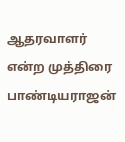ஆதரவாளர் என்ற முத்திரை பாண்டியராஜன்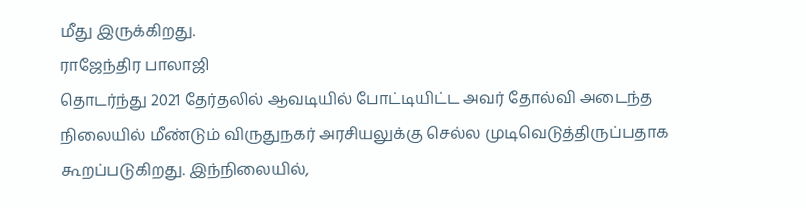மீது இருக்கிறது.
ராஜேந்திர பாலாஜி
தொடர்ந்து 2021 தேர்தலில் ஆவடியில் போட்டியிட்ட அவர் தோல்வி அடைந்த நிலையில் மீண்டும் விருதுநகர் அரசியலுக்கு செல்ல முடிவெடுத்திருப்பதாக கூறப்படுகிறது. இந்நிலையில்,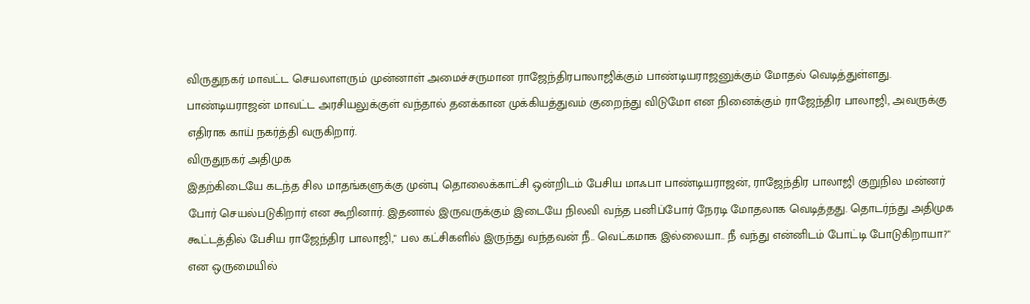விருதுநகர் மாவட்ட செயலாளரும் முன்னாள் அமைச்சருமான ராஜேந்திரபாலாஜிக்கும் பாண்டியராஜனுக்கும் மோதல் வெடித்துள்ளது. பாண்டியராஜன் மாவட்ட அரசியலுக்குள் வந்தால் தனக்கான முக்கியத்துவம் குறைந்து விடுமோ என நினைக்கும் ராஜேந்திர பாலாஜி, அவருக்கு எதிராக காய் நகர்த்தி வருகிறார்.
விருதுநகர் அதிமுக
இதற்கிடையே கடந்த சில மாதங்களுக்கு முன்பு தொலைக்காட்சி ஒன்றிடம் பேசிய மாஃபா பாண்டியராஜன், ராஜேந்திர பாலாஜி குறுநில மன்னர் போர் செயல்படுகிறார் என கூறினார். இதனால் இருவருக்கும் இடையே நிலவி வந்த பனிப்போர் நேரடி மோதலாக வெடித்தது. தொடர்ந்து அதிமுக கூட்டத்தில் பேசிய ராஜேந்திர பாலாஜி," பல கட்சிகளில் இருந்து வந்தவன் நீ.. வெட்கமாக இல்லையா.. நீ வந்து என்னிடம் போட்டி போடுகிறாயா?" என ஒருமையில்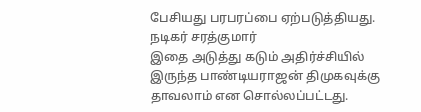பேசியது பரபரப்பை ஏற்படுத்தியது.
நடிகர் சரத்குமார்
இதை அடுத்து கடும் அதிர்ச்சியில் இருந்த பாண்டியராஜன் திமுகவுக்கு தாவலாம் என சொல்லப்பட்டது.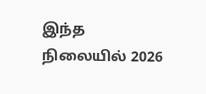இந்த நிலையில் 2026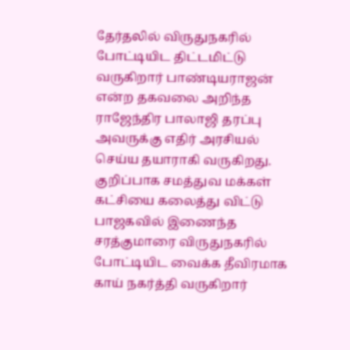தேர்தலில் விருதுநகரில் போட்டியிட திட்டமிட்டு வருகிறார் பாண்டியராஜன் என்ற தகவலை அறிந்த ராஜேந்திர பாலாஜி தரப்பு அவருக்கு எதிர் அரசியல் செய்ய தயாராகி வருகிறது. குறிப்பாக சமத்துவ மக்கள் கட்சியை கலைத்து விட்டு பாஜகவில் இணைந்த சரத்குமாரை விருதுநகரில் போட்டியிட வைக்க தீவிரமாக காய் நகர்த்தி வருகிறார்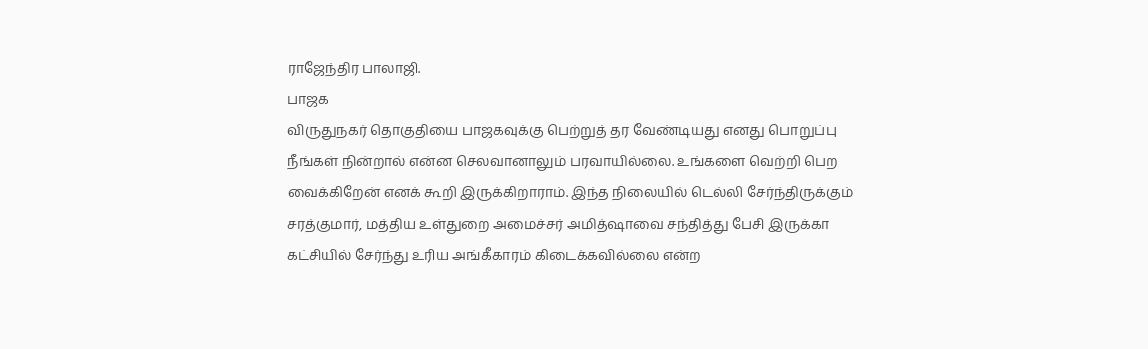ராஜேந்திர பாலாஜி.
பாஜக
விருதுநகர் தொகுதியை பாஜகவுக்கு பெற்றுத் தர வேண்டியது எனது பொறுப்பு நீங்கள் நின்றால் என்ன செலவானாலும் பரவாயில்லை. உங்களை வெற்றி பெற வைக்கிறேன் எனக் கூறி இருக்கிறாராம். இந்த நிலையில் டெல்லி சேர்ந்திருக்கும் சரத்குமார், மத்திய உள்துறை அமைச்சர் அமித்ஷாவை சந்தித்து பேசி இருக்கா கட்சியில் சேர்ந்து உரிய அங்கீகாரம் கிடைக்கவில்லை என்ற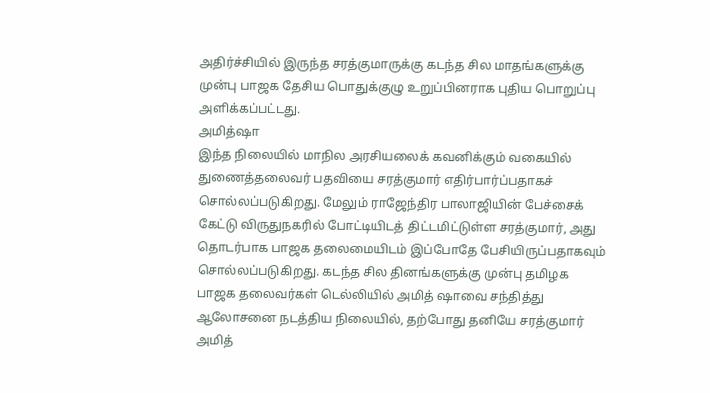அதிர்ச்சியில் இருந்த சரத்குமாருக்கு கடந்த சில மாதங்களுக்கு முன்பு பாஜக தேசிய பொதுக்குழு உறுப்பினராக புதிய பொறுப்பு அளிக்கப்பட்டது.
அமித்ஷா
இந்த நிலையில் மாநில அரசியலைக் கவனிக்கும் வகையில் துணைத்தலைவர் பதவியை சரத்குமார் எதிர்பார்ப்பதாகச் சொல்லப்படுகிறது. மேலும் ராஜேந்திர பாலாஜியின் பேச்சைக் கேட்டு விருதுநகரில் போட்டியிடத் திட்டமிட்டுள்ள சரத்குமார், அது தொடர்பாக பாஜக தலைமையிடம் இப்போதே பேசியிருப்பதாகவும் சொல்லப்படுகிறது. கடந்த சில தினங்களுக்கு முன்பு தமிழக பாஜக தலைவர்கள் டெல்லியில் அமித் ஷாவை சந்தித்து ஆலோசனை நடத்திய நிலையில், தற்போது தனியே சரத்குமார் அமித்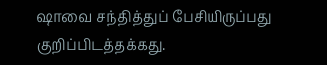ஷாவை சந்தித்துப் பேசியிருப்பது குறிப்பிடத்தக்கது.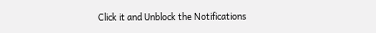Click it and Unblock the Notifications